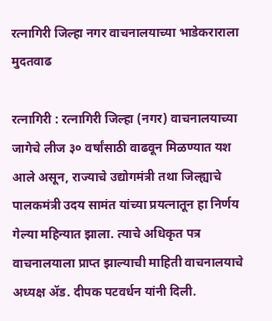रत्नागिरी जिल्हा नगर वाचनालयाच्या भाडेकराराला मुदतवाढ

रत्नागिरी : रत्नागिरी जिल्हा (नगर) वाचनालयाच्या जागेचे लीज ३० वर्षांसाठी वाढवून मिळण्यात यश आले असून, राज्याचे उद्योगमंत्री तथा जिल्ह्याचे पालकमंत्री उदय सामंत यांच्या प्रयत्नातून हा निर्णय गेल्या महिन्यात झाला. त्याचे अधिकृत पत्र वाचनालयाला प्राप्त झाल्याची माहिती वाचनालयाचे अध्यक्ष ॲड. दीपक पटवर्धन यांनी दिली.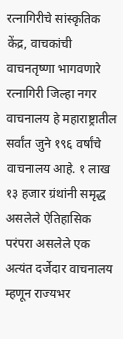रत्नागिरीचे सांस्कृतिक केंद्र, वाचकांची वाचनतृष्णा भागवणारे रत्नागिरी जिल्हा नगर वाचनालय हे महाराष्ट्रातील सर्वांत जुने १९६ वर्षांचे वाचनालय आहे. १ लाख १३ हजार ग्रंथांनी समृद्ध असलेले ऐतिहासिक परंपरा असलेले एक अत्यंत दर्जेदार वाचनालय म्हणून राज्यभर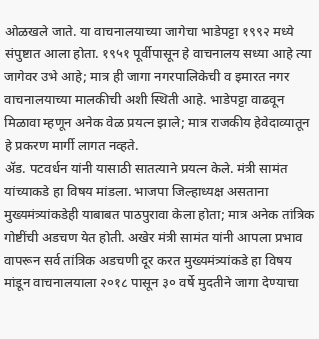ओळखले जाते. या वाचनालयाच्या जागेचा भाडेपट्टा १९९२ मध्ये संपुष्टात आला होता. १९५१ पूर्वीपासून हे वाचनालय सध्या आहे त्या जागेवर उभे आहे; मात्र ही जागा नगरपालिकेची व इमारत नगर वाचनालयाच्या मालकीची अशी स्थिती आहे. भाडेपट्टा वाढवून मिळावा म्हणून अनेक वेळ प्रयत्न झाले; मात्र राजकीय हेवेदाव्यातून हे प्रकरण मार्गी लागत नव्हते.
ॲड. पटवर्धन यांनी यासाठी सातत्याने प्रयत्न केले. मंत्री सामंत यांच्याकडे हा विषय मांडला. भाजपा जिल्हाध्यक्ष असताना मुख्यमंत्र्यांकडेही याबाबत पाठपुरावा केला होता; मात्र अनेक तांत्रिक गोष्टींची अडचण येत होती. अखेर मंत्री सामंत यांनी आपला प्रभाव वापरून सर्व तांत्रिक अडचणी दूर करत मुख्यमंत्र्यांकडे हा विषय मांडून वाचनालयाला २०१८ पासून ३० वर्षे मुदतीने जागा देण्याचा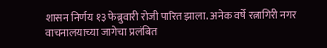शासन निर्णय १३ फेब्रुवारी रोजी पारित झाला. अनेक वर्षे रत्नागिरी नगर वाचनालयाच्या जागेचा प्रलंबित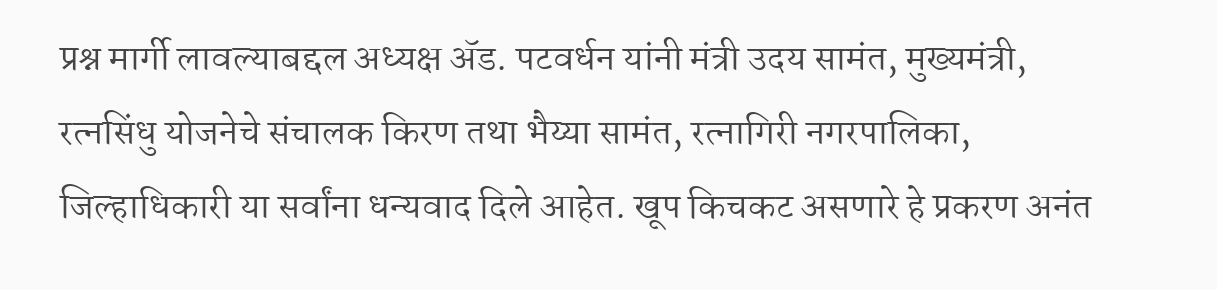प्रश्न मार्गी लावल्याबद्दल अध्यक्ष ॲड. पटवर्धन यांनी मंत्री उदय सामंत, मुख्यमंत्री, रत्नसिंधु योजनेचे संचालक किरण तथा भैय्या सामंत, रत्नागिरी नगरपालिका, जिल्हाधिकारी या सर्वांना धन्यवाद दिले आहेत. खूप किचकट असणारे हे प्रकरण अनंत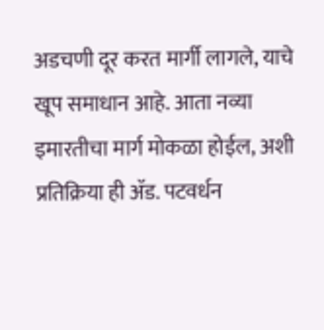अडचणी दूर करत मार्गी लागले, याचे खूप समाधान आहे. आता नव्या इमारतीचा मार्ग मोकळा होईल, अशी प्रतिक्रिया ही ॲड. पटवर्धन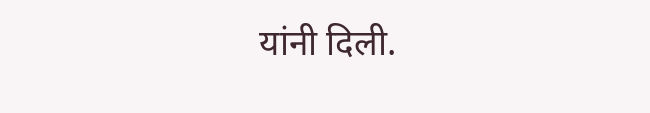यांनी दिली.